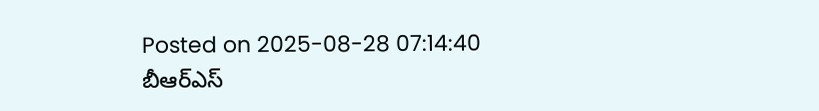Posted on 2025-08-28 07:14:40
బీఆర్ఎస్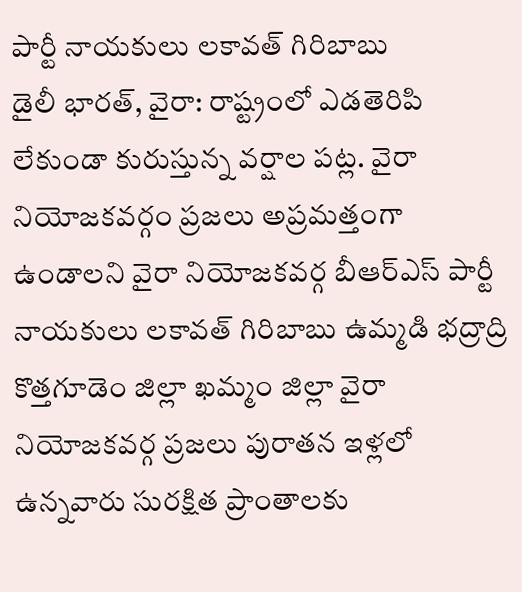పార్టీ నాయకులు లకావత్ గిరిబాబు
డైలీ భారత్, వైరా: రాష్ట్రంలో ఎడతెరిపి లేకుండా కురుస్తున్న వర్షాల పట్ల. వైరా నియోజకవర్గం ప్రజలు అప్రమత్తంగా ఉండాలని వైరా నియోజకవర్గ బీఆర్ఎస్ పార్టీ నాయకులు లకావత్ గిరిబాబు ఉమ్మడి భద్రాద్రి కొత్తగూడెం జిల్లా ఖమ్మం జిల్లా వైరా నియోజకవర్గ ప్రజలు పురాతన ఇళ్లలో ఉన్నవారు సురక్షిత ప్రాంతాలకు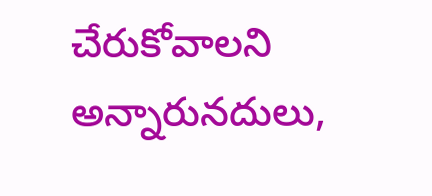చేరుకోవాలని అన్నారునదులు,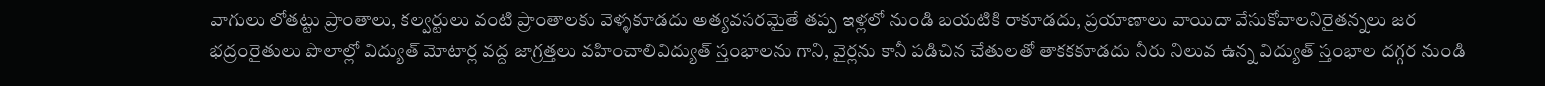వాగులు లోతట్టు ప్రాంతాలు, కల్వర్టులు వంటి ప్రాంతాలకు వెళ్ళకూడదు అత్యవసరమైతే తప్ప ఇళ్లలో నుండి బయటికి రాకూడదు, ప్రయాణాలు వాయిదా వేసుకోవాలనిరైతన్నలు జర భద్రంరైతులు పొలాల్లో విద్యుత్ మోటార్ల వద్ద జాగ్రత్తలు వహించాలివిద్యుత్ స్తంభాలను గాని, వైర్లను కానీ పడిచిన చేతులతో తాకకకూడదు నీరు నిలువ ఉన్న విద్యుత్ స్తంభాల దగ్గర నుండి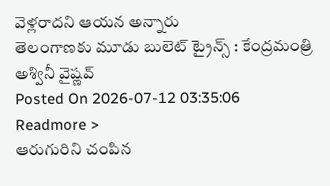వెళ్లరాదని ఆయన అన్నారు
తెలంగాణకు మూడు బులెట్ ట్రైన్స్ : కేంద్రమంత్రి అశ్వినీ వైష్ణవ్
Posted On 2026-07-12 03:35:06
Readmore >
ఆరుగురిని చంపిన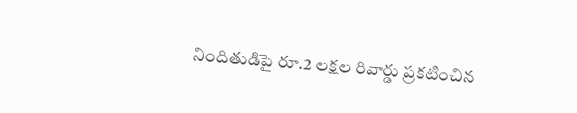నిందితుడిపై రూ.2 లక్షల రివార్డు ప్రకటించిన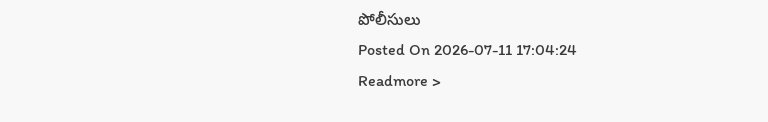పోలీసులు
Posted On 2026-07-11 17:04:24
Readmore >